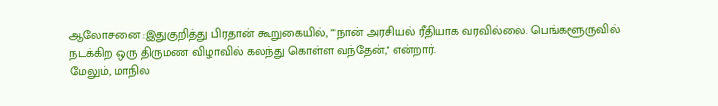ஆலோசனை :இதுகுறித்து பிரதான் கூறுகையில், ""நான் அரசியல் ரீதியாக வரவில்லை. பெங்களூருவில் நடக்கிற ஒரு திருமண விழாவில் கலந்து கொள்ள வந்தேன்,'' என்றார்.
மேலும், மாநில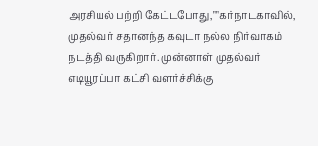அரசியல் பற்றி கேட்டபோது,""கர்நாடகாவில், முதல்வர் சதானந்த கவுடா நல்ல நிர்வாகம் நடத்தி வருகிறார். முன்னாள் முதல்வர் எடியூரப்பா கட்சி வளர்ச்சிக்கு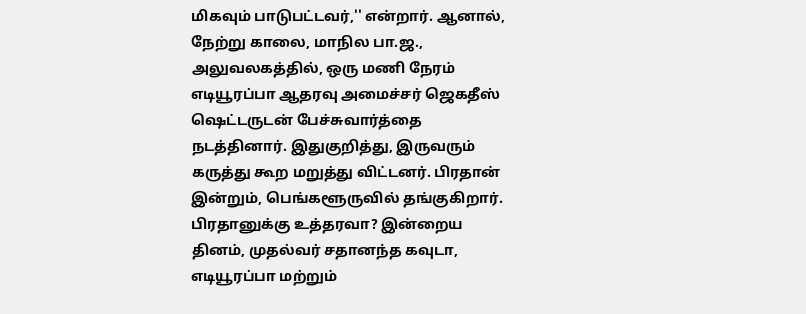மிகவும் பாடுபட்டவர்,'' என்றார். ஆனால், நேற்று காலை, மாநில பா.ஜ., அலுவலகத்தில், ஒரு மணி நேரம் எடியூரப்பா ஆதரவு அமைச்சர் ஜெகதீஸ் ஷெட்டருடன் பேச்சுவார்த்தை நடத்தினார். இதுகுறித்து, இருவரும் கருத்து கூற மறுத்து விட்டனர். பிரதான் இன்றும், பெங்களூருவில் தங்குகிறார்.
பிரதானுக்கு உத்தரவா? இன்றைய தினம், முதல்வர் சதானந்த கவுடா, எடியூரப்பா மற்றும்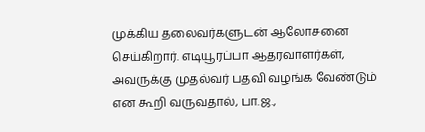முக்கிய தலைவர்களுடன் ஆலோசனை செய்கிறார். எடியூரப்பா ஆதரவாளர்கள், அவருக்கு முதல்வர் பதவி வழங்க வேண்டும் என கூறி வருவதால், பா.ஜ.,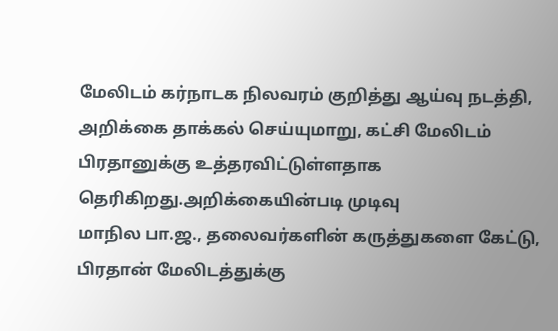மேலிடம் கர்நாடக நிலவரம் குறித்து ஆய்வு நடத்தி, அறிக்கை தாக்கல் செய்யுமாறு, கட்சி மேலிடம் பிரதானுக்கு உத்தரவிட்டுள்ளதாக தெரிகிறது.அறிக்கையின்படி முடிவு
மாநில பா.ஜ., தலைவர்களின் கருத்துகளை கேட்டு, பிரதான் மேலிடத்துக்கு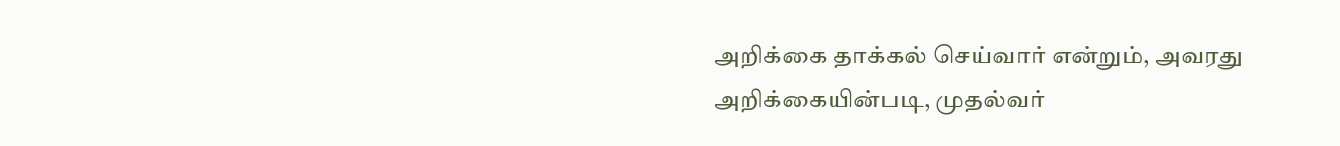அறிக்கை தாக்கல் செய்வார் என்றும், அவரது அறிக்கையின்படி, முதல்வர்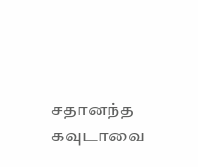சதானந்த கவுடாவை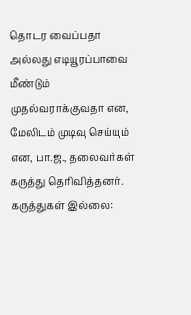தொடர வைப்பதா அல்லது எடியூரப்பாவை மீண்டும் முதல்வராக்குவதா என, மேலிடம் முடிவு செய்யும் என, பா.ஜ., தலைவர்கள் கருத்து தெரிவித்தனர்.
கருத்துகள் இல்லை: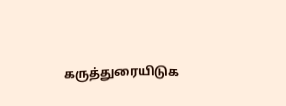கருத்துரையிடுக